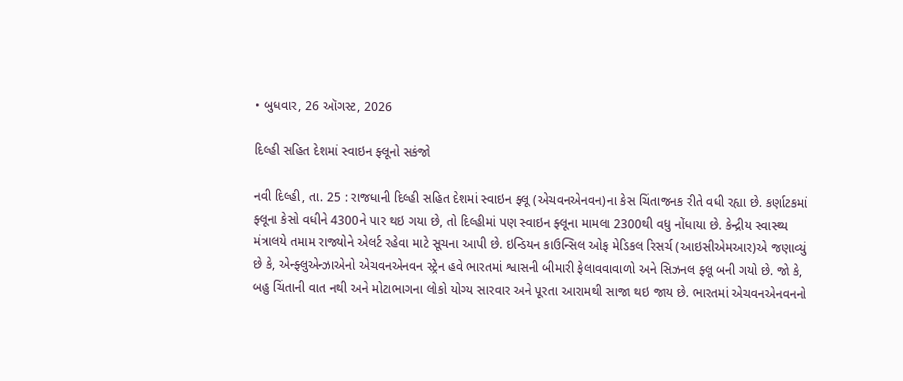• બુધવાર, 26 ઑગસ્ટ, 2026

દિલ્હી સહિત દેશમાં સ્વાઇન ફ્લૂનો સકંજો

નવી દિલ્હી, તા. 25 : રાજધાની દિલ્હી સહિત દેશમાં સ્વાઇન ફ્લૂ (એચવનએનવન)ના કેસ ચિંતાજનક રીતે વધી રહ્યા છે. કર્ણાટકમાં ફ્લૂના કેસો વધીને 4300ને પાર થઇ ગયા છે, તો દિલ્હીમાં પણ સ્વાઇન ફ્લૂના મામલા 2300થી વધુ નોંધાયા છે. કેન્દ્રીય સ્વાસ્થ્ય મંત્રાલયે તમામ રાજ્યોને એલર્ટ રહેવા માટે સૂચના આપી છે. ઇન્ડિયન કાઉન્સિલ ઓફ મેડિકલ રિસર્ચ (આઇસીએમઆર)એ જણાવ્યું છે કે, એન્ફ્લુએન્ઝાએનો એચવનએનવન સ્ટ્રેન હવે ભારતમાં શ્વાસની બીમારી ફેલાવવાવાળો અને સિઝનલ ફ્લૂ બની ગયો છે. જો કે, બહુ ચિંતાની વાત નથી અને મોટાભાગના લોકો યોગ્ય સારવાર અને પૂરતા આરામથી સાજા થઇ જાય છે. ભારતમાં એચવનએનવનનો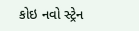કોઇ નવો સ્ટ્રેન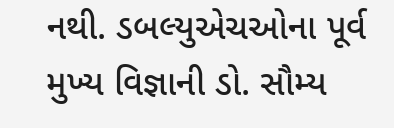નથી. ડબલ્યુએચઓના પૂર્વ મુખ્ય વિજ્ઞાની ડો. સૌમ્ય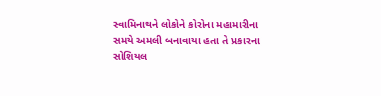સ્વામિનાથને લોકોને કોરોના મહામારીના સમયે અમલી બનાવાયા હતા તે પ્રકારના સોશિયલ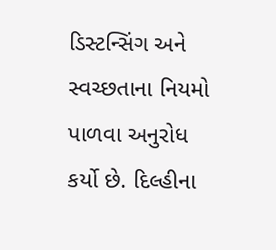ડિસ્ટન્સિંગ અને સ્વચ્છતાના નિયમો પાળવા અનુરોધ કર્યો છે. દિલ્હીના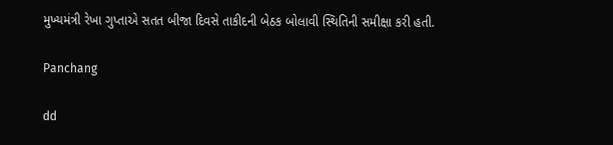મુખ્યમંત્રી રેખા ગુપ્તાએ સતત બીજા દિવસે તાકીદની બેઠક બોલાવી સ્થિતિની સમીક્ષા કરી હતી.

Panchang

dd